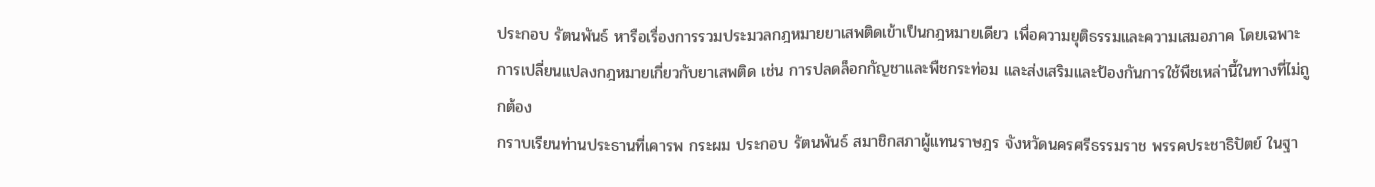ประกอบ รัตนพันธ์ หารือเรื่องการรวมประมวลกฎหมายยาเสพติดเข้าเป็นกฎหมายเดียว เพื่อความยุติธรรมและความเสมอภาค โดยเฉพาะการเปลี่ยนแปลงกฎหมายเกี่ยวกับยาเสพติด เช่น การปลดล็อกกัญชาและพืชกระท่อม และส่งเสริมและป้องกันการใช้พืชเหล่านี้ในทางที่ไม่ถูกต้อง
กราบเรียนท่านประธานที่เคารพ กระผม ประกอบ รัตนพันธ์ สมาชิกสภาผู้แทนราษฎร จังหวัดนครศรีธรรมราช พรรคประชาธิปัตย์ ในฐา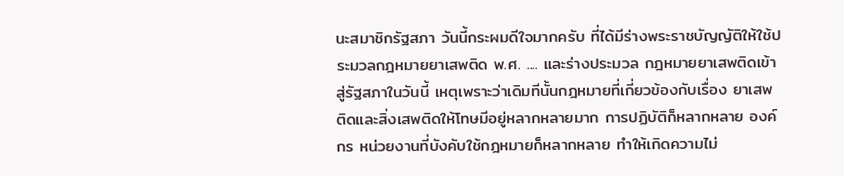นะสมาชิกรัฐสภา วันนี้กระผมดีใจมากครับ ที่ได้มีร่างพระราชบัญญัติให้ใช้ประมวลกฎหมายยาเสพติด พ.ศ. .... และร่างประมวล กฎหมายยาเสพติดเข้าสู่รัฐสภาในวันนี้ เหตุเพราะว่าเดิมทีนั้นกฎหมายที่เกี่ยวข้องกับเรื่อง ยาเสพติดและสิ่งเสพติดให้โทษมีอยู่หลากหลายมาก การปฏิบัติก็หลากหลาย องค์กร หน่วยงานที่บังคับใช้กฎหมายก็หลากหลาย ทำให้เกิดความไม่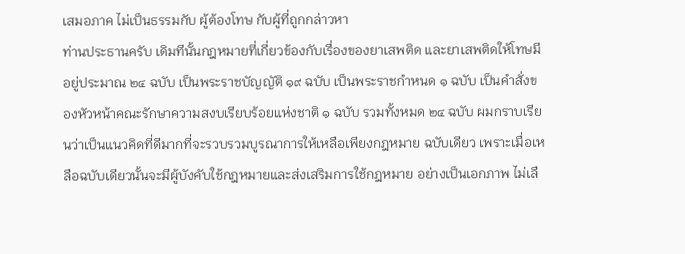เสมอภาค ไม่เป็นธรรมกับ ผู้ต้องโทษ กับผู้ที่ถูกกล่าวหา
ท่านประธานครับ เดิมทีนั้นกฎหมายที่เกี่ยวข้องกับเรื่องของยาเสพติด และยาเสพติดให้โทษมีอยู่ประมาณ ๒๔ ฉบับ เป็นพระราชบัญญัติ ๑๙ ฉบับ เป็นพระราชกำหนด ๑ ฉบับ เป็นคำสั่งของหัวหน้าคณะรักษาความสงบเรียบร้อยแห่งชาติ ๑ ฉบับ รวมทั้งหมด ๒๔ ฉบับ ผมกราบเรียนว่าเป็นแนวคิดที่ดีมากที่จะรวบรวมบูรณาการให้เหลือเพียงกฎหมาย ฉบับเดียว เพราะเมื่อเหลือฉบับเดียวนั้นจะมีผู้บังคับใช้กฎหมายและส่งเสริมการใช้กฎหมาย อย่างเป็นเอกภาพ ไม่เลื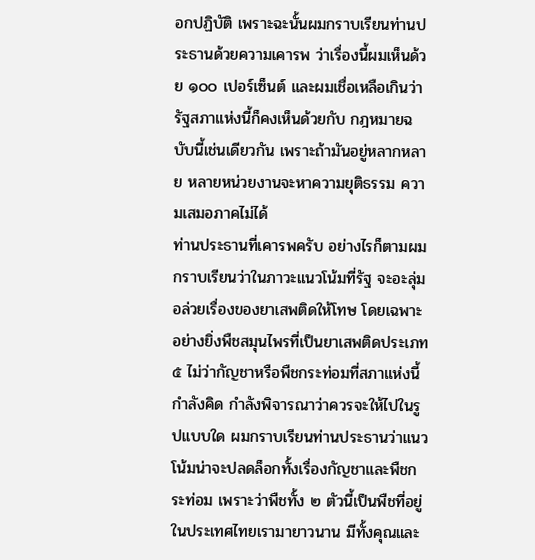อกปฏิบัติ เพราะฉะนั้นผมกราบเรียนท่านประธานด้วยความเคารพ ว่าเรื่องนี้ผมเห็นด้วย ๑๐๐ เปอร์เซ็นต์ และผมเชื่อเหลือเกินว่ารัฐสภาแห่งนี้ก็คงเห็นด้วยกับ กฎหมายฉบับนี้เช่นเดียวกัน เพราะถ้ามันอยู่หลากหลาย หลายหน่วยงานจะหาความยุติธรรม ความเสมอภาคไม่ได้
ท่านประธานที่เคารพครับ อย่างไรก็ตามผมกราบเรียนว่าในภาวะแนวโน้มที่รัฐ จะอะลุ่มอล่วยเรื่องของยาเสพติดให้โทษ โดยเฉพาะอย่างยิ่งพืชสมุนไพรที่เป็นยาเสพติดประเภท ๕ ไม่ว่ากัญชาหรือพืชกระท่อมที่สภาแห่งนี้กำลังคิด กำลังพิจารณาว่าควรจะให้ไปในรูปแบบใด ผมกราบเรียนท่านประธานว่าแนวโน้มน่าจะปลดล็อกทั้งเรื่องกัญชาและพืชกระท่อม เพราะว่าพืชทั้ง ๒ ตัวนี้เป็นพืชที่อยู่ในประเทศไทยเรามายาวนาน มีทั้งคุณและ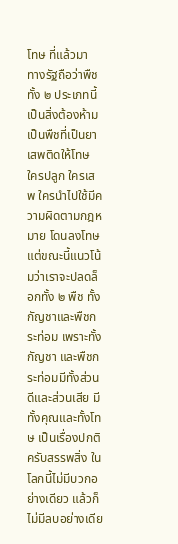โทษ ที่แล้วมา ทางรัฐถือว่าพืชทั้ง ๒ ประเภทนี้เป็นสิ่งต้องห้าม เป็นพืชที่เป็นยาเสพติดให้โทษ ใครปลูก ใครเสพ ใครนำไปใช้มีความผิดตามกฎหมาย โดนลงโทษ แต่ขณะนี้แนวโน้มว่าเราจะปลดล็อกทั้ง ๒ พืช ทั้งกัญชาและพืชกระท่อม เพราะทั้งกัญชา และพืชกระท่อมมีทั้งส่วนดีและส่วนเสีย มีทั้งคุณและทั้งโทษ เป็นเรื่องปกติครับสรรพสิ่ง ในโลกนี้ไม่มีบวกอย่างเดียว แล้วก็ไม่มีลบอย่างเดีย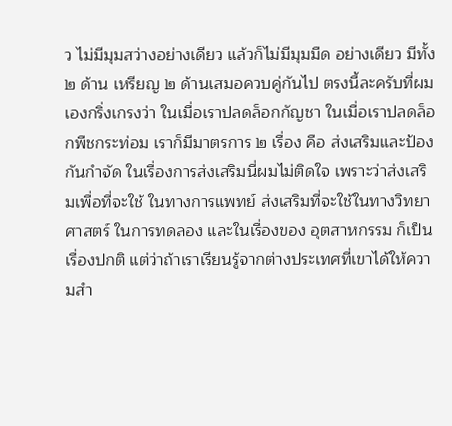ว ไม่มีมุมสว่างอย่างเดียว แล้วก็ไม่มีมุมมืด อย่างเดียว มีทั้ง ๒ ด้าน เหรียญ ๒ ด้านเสมอควบคู่กันไป ตรงนี้ละครับที่ผมเองกริ่งเกรงว่า ในเมื่อเราปลดล็อกกัญชา ในเมื่อเราปลดล็อกพืชกระท่อม เราก็มีมาตรการ ๒ เรื่อง คือ ส่งเสริมและป้องกันกำจัด ในเรื่องการส่งเสริมนี่ผมไม่ติดใจ เพราะว่าส่งเสริมเพื่อที่จะใช้ ในทางการแพทย์ ส่งเสริมที่จะใช้ในทางวิทยาศาสตร์ ในการทดลอง และในเรื่องของ อุตสาหกรรม ก็เป็นเรื่องปกติ แต่ว่าถ้าเราเรียนรู้จากต่างประเทศที่เขาได้ให้ความสำ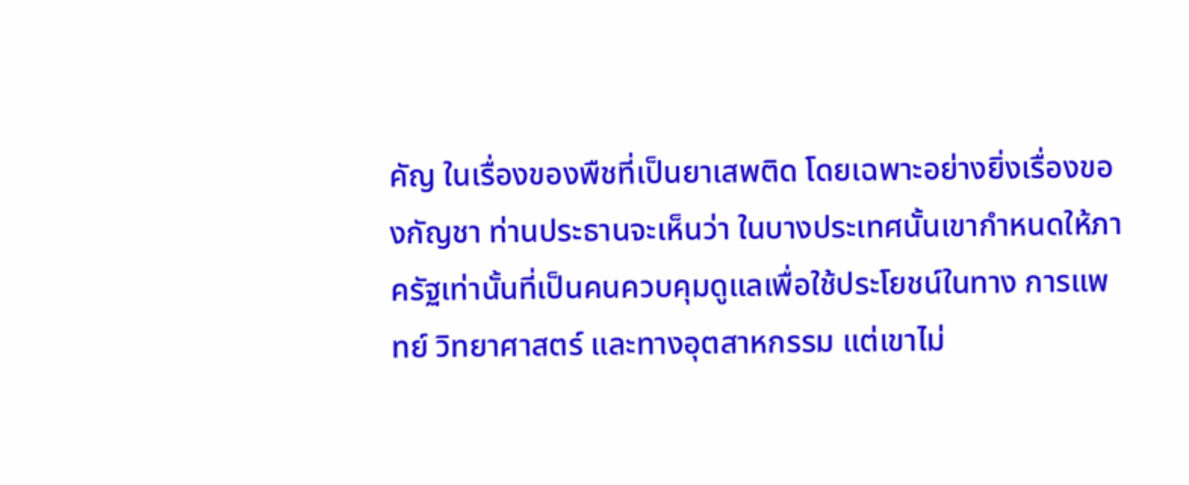คัญ ในเรื่องของพืชที่เป็นยาเสพติด โดยเฉพาะอย่างยิ่งเรื่องของกัญชา ท่านประธานจะเห็นว่า ในบางประเทศนั้นเขากำหนดให้ภาครัฐเท่านั้นที่เป็นคนควบคุมดูแลเพื่อใช้ประโยชน์ในทาง การแพทย์ วิทยาศาสตร์ และทางอุตสาหกรรม แต่เขาไม่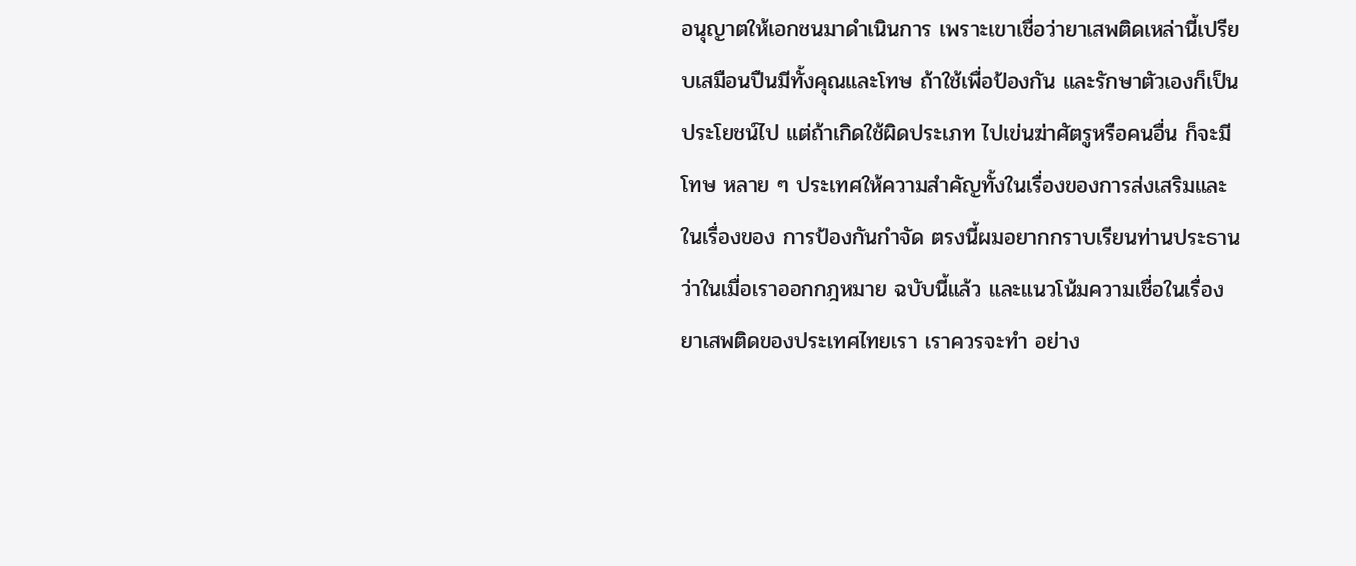อนุญาตให้เอกชนมาดำเนินการ เพราะเขาเชื่อว่ายาเสพติดเหล่านี้เปรียบเสมือนปืนมีทั้งคุณและโทษ ถ้าใช้เพื่อป้องกัน และรักษาตัวเองก็เป็นประโยชน์ไป แต่ถ้าเกิดใช้ผิดประเภท ไปเข่นฆ่าศัตรูหรือคนอื่น ก็จะมีโทษ หลาย ๆ ประเทศให้ความสำคัญทั้งในเรื่องของการส่งเสริมและในเรื่องของ การป้องกันกำจัด ตรงนี้ผมอยากกราบเรียนท่านประธานว่าในเมื่อเราออกกฎหมาย ฉบับนี้แล้ว และแนวโน้มความเชื่อในเรื่องยาเสพติดของประเทศไทยเรา เราควรจะทำ อย่าง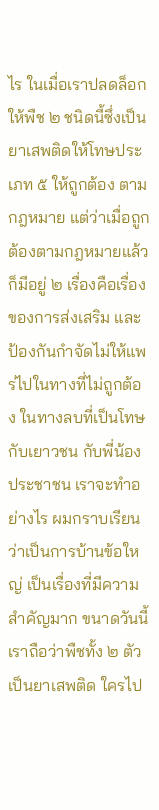ไร ในเมื่อเราปลดล็อกให้พืช ๒ ชนิดนี้ซึ่งเป็นยาเสพติดให้โทษประเภท ๕ ให้ถูกต้อง ตามกฎหมาย แต่ว่าเมื่อถูกต้องตามกฎหมายแล้วก็มีอยู่ ๒ เรื่องคือเรื่องของการส่งเสริม และป้องกันกำจัดไม่ให้แพร่ไปในทางที่ไม่ถูกต้อง ในทางลบที่เป็นโทษกับเยาวชน กับพี่น้องประชาชน เราจะทำอย่างไร ผมกราบเรียนว่าเป็นการบ้านข้อใหญ่ เป็นเรื่องที่มีความสำคัญมาก ขนาดวันนี้เราถือว่าพืชทั้ง ๒ ตัวเป็นยาเสพติด ใครไป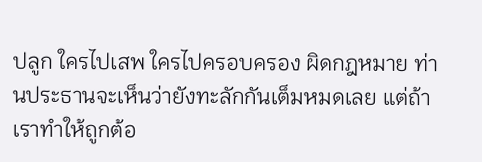ปลูก ใครไปเสพ ใครไปครอบครอง ผิดกฎหมาย ท่านประธานจะเห็นว่ายังทะลักกันเต็มหมดเลย แต่ถ้าเราทำให้ถูกต้อ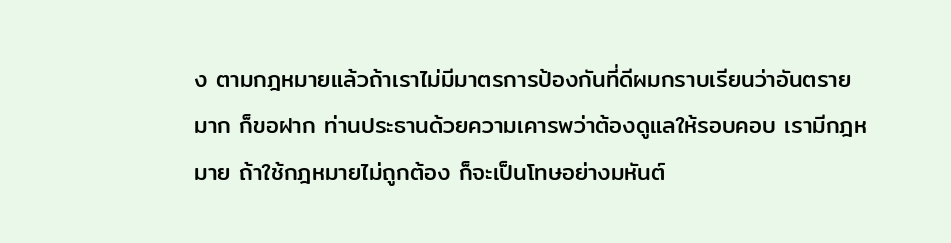ง ตามกฎหมายแล้วถ้าเราไม่มีมาตรการป้องกันที่ดีผมกราบเรียนว่าอันตรายมาก ก็ขอฝาก ท่านประธานด้วยความเคารพว่าต้องดูแลให้รอบคอบ เรามีกฎหมาย ถ้าใช้กฎหมายไม่ถูกต้อง ก็จะเป็นโทษอย่างมหันต์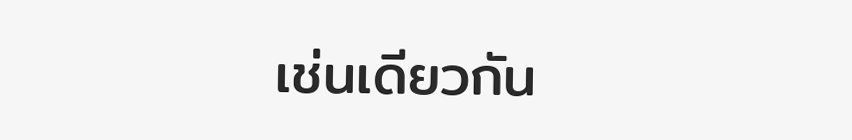เช่นเดียวกัน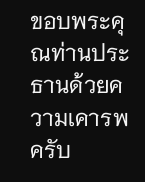ขอบพระคุณท่านประธานด้วยความเคารพครับ